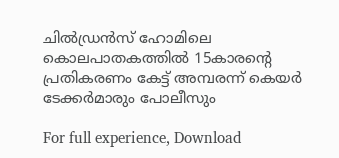ചിൽഡ്രൻസ് ഹോമിലെ കൊലപാതകത്തിൽ 15കാരന്റെ പ്രതികരണം കേട്ട് അമ്പരന്ന് കെയര്‍ ടേക്കര്‍മാരും പോലീസും

For full experience, Download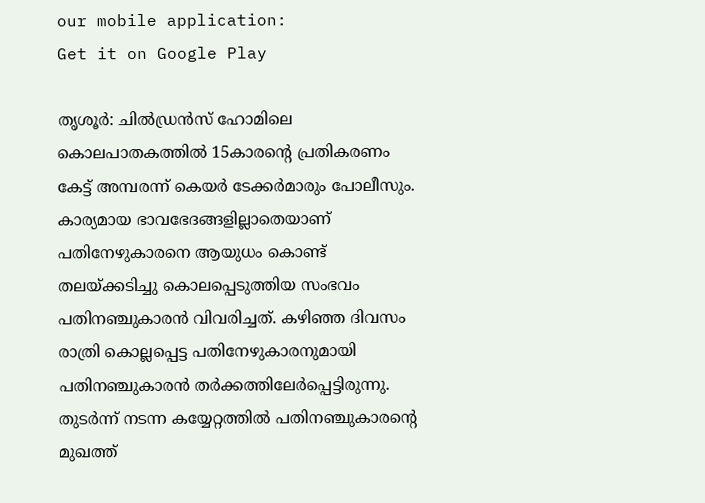our mobile application:
Get it on Google Play

തൃശൂര്‍: ചിൽഡ്രൻസ് ഹോമിലെ കൊലപാതകത്തിൽ 15കാരന്റെ പ്രതികരണം കേട്ട് അമ്പരന്ന് കെയര്‍ ടേക്കര്‍മാരും പോലീസും. കാര്യമായ ഭാവഭേദങ്ങളില്ലാതെയാണ് പതിനേഴുകാരനെ ആയുധം കൊണ്ട് തലയ്ക്കടിച്ചു കൊലപ്പെടുത്തിയ സംഭവം പതിനഞ്ചുകാരന്‍ വിവരിച്ചത്. കഴിഞ്ഞ ദിവസം രാത്രി കൊല്ലപ്പെട്ട പതിനേഴുകാരനുമായി പതിനഞ്ചുകാരന്‍ തര്‍ക്കത്തിലേര്‍പ്പെട്ടിരുന്നു. തുടര്‍ന്ന് നടന്ന കയ്യേറ്റത്തില്‍ പതിനഞ്ചുകാരന്റെ മുഖത്ത്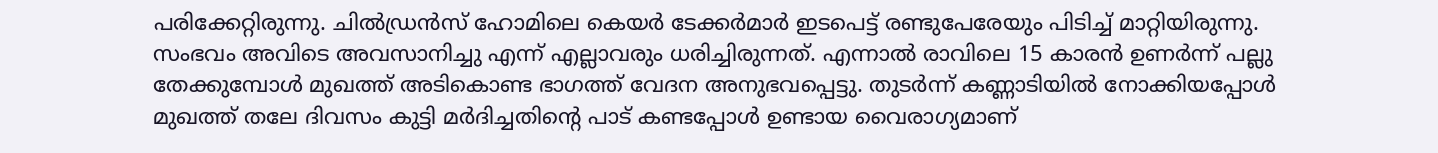പരിക്കേറ്റിരുന്നു. ചില്‍ഡ്രന്‍സ് ഹോമിലെ കെയര്‍ ടേക്കര്‍മാര്‍ ഇടപെട്ട് രണ്ടുപേരേയും പിടിച്ച് മാറ്റിയിരുന്നു. സംഭവം അവിടെ അവസാനിച്ചു എന്ന് എല്ലാവരും ധരിച്ചിരുന്നത്. എന്നാല്‍ രാവിലെ 15 കാരന്‍ ഉണര്‍ന്ന് പല്ലു തേക്കുമ്പോള്‍ മുഖത്ത് അടികൊണ്ട ഭാഗത്ത് വേദന അനുഭവപ്പെട്ടു. തുടര്‍ന്ന് കണ്ണാടിയില്‍ നോക്കിയപ്പോള്‍ മുഖത്ത് തലേ ദിവസം കുട്ടി മര്‍ദിച്ചതിന്റെ പാട് കണ്ടപ്പോള്‍ ഉണ്ടായ വൈരാഗ്യമാണ്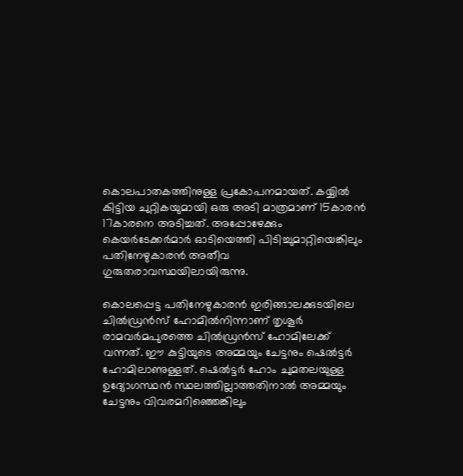കൊലപാതകത്തിനുള്ള പ്രകോപനമായത്. കയ്യിൽ കിട്ടിയ ചുറ്റികയുമായി ഒരു അടി മാത്രമാണ് 15കാരൻ 17കാരനെ അടിച്ചത്. അപ്പോഴേക്കും കെയര്‍ടേക്കര്‍മാര്‍ ഓടിയെത്തി പിടിച്ചുമാറ്റിയെങ്കിലും പതിനേഴുകാരന്‍ അതീവ
ഗുരുതരാവസ്ഥയിലായിരുന്നു.

കൊലപ്പെട്ട പതിനേഴുകാരന്‍ ഇരിങ്ങാലക്കുടയിലെ ചില്‍ഡ്രന്‍സ് ഹോമില്‍നിന്നാണ് തൃശൂര്‍ രാമവര്‍മപുരത്തെ ചില്‍ഡ്രന്‍സ് ഹോമിലേക്ക് വന്നത്. ഈ കുട്ടിയുടെ അമ്മയും ചേട്ടനും ഷെല്‍ട്ടര്‍ ഹോമിലാണുള്ളത്. ഷെൽട്ടർ ഹോം ചുമതലയുള്ള ഉദ്യോഗസ്ഥന്‍ സ്ഥലത്തില്ലാത്തതിനാല്‍ അമ്മയും ചേട്ടനും വിവരമറിഞ്ഞെങ്കിലും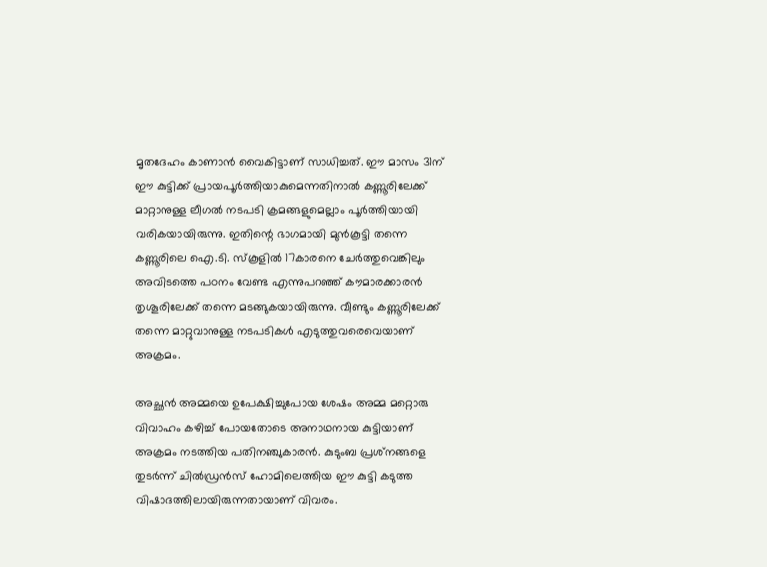മൃതദേഹം കാണാന്‍ വൈകിട്ടാണ് സാധിച്ചത്. ഈ മാസം 31ന് ഈ കുട്ടിക്ക് പ്രായപൂര്‍ത്തിയാകുമെന്നതിനാല്‍ കണ്ണൂരിലേക്ക് മാറ്റാനുള്ള ലീഗല്‍ നടപടി ക്രമങ്ങളുമെല്ലാം പൂര്‍ത്തിയായി വരികയായിരുന്നു. ഇതിന്റെ ഭാഗമായി മുന്‍കൂട്ടി തന്നെ കണ്ണൂരിലെ ഐ.ടി. സ്‌കൂളില്‍ 17കാരനെ ചേര്‍ത്തുവെങ്കിലും അവിടത്തെ പഠനം വേണ്ട എന്നുപറഞ്ഞ് കൗമാരക്കാരൻ തൃശൂരിലേക്ക് തന്നെ മടങ്ങുകയായിരുന്നു. വീണ്ടും കണ്ണൂരിലേക്ക് തന്നെ മാറ്റുവാനുള്ള നടപടികള്‍ എടുത്തുവരെവെയാണ് അക്രമം.

അച്ഛന്‍ അമ്മയെ ഉപേക്ഷിച്ചുപോയ ശേഷം അമ്മ മറ്റൊരു വിവാഹം കഴിച്ച് പോയതോടെ അനാഥനായ കുട്ടിയാണ് അക്രമം നടത്തിയ പതിനഞ്ചുകാരന്‍. കുടുംബ പ്രശ്‌നങ്ങളെ തുടര്‍ന്ന് ചില്‍ഡ്രന്‍സ് ഹോമിലെത്തിയ ഈ കുട്ടി കടുത്ത വിഷാദത്തിലായിരുന്നതായാണ് വിവരം.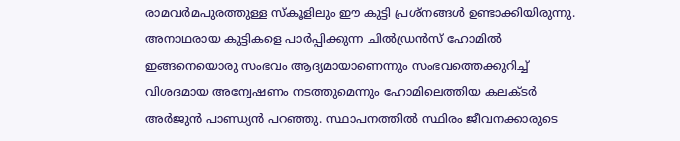രാമവര്‍മപുരത്തുള്ള സ്‌കൂളിലും ഈ കുട്ടി പ്രശ്‌നങ്ങള്‍ ഉണ്ടാക്കിയിരുന്നു. അനാഥരായ കുട്ടികളെ പാര്‍പ്പിക്കുന്ന ചില്‍ഡ്രന്‍സ് ഹോമില്‍ ഇങ്ങനെയൊരു സംഭവം ആദ്യമായാണെന്നും സംഭവത്തെക്കുറിച്ച് വിശദമായ അന്വേഷണം നടത്തുമെന്നും ഹോമിലെത്തിയ കലക്ടര്‍ അര്‍ജുന്‍ പാണ്ഡ്യന്‍ പറഞ്ഞു. സ്ഥാപനത്തില്‍ സ്ഥിരം ജീവനക്കാരുടെ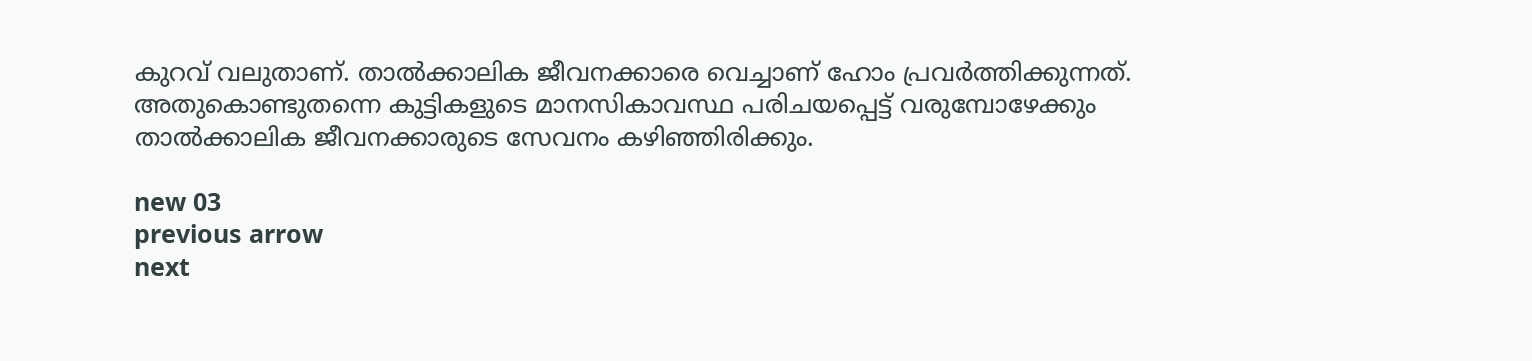കുറവ് വലുതാണ്. താല്‍ക്കാലിക ജീവനക്കാരെ വെച്ചാണ് ഹോം പ്രവര്‍ത്തിക്കുന്നത്. അതുകൊണ്ടുതന്നെ കുട്ടികളുടെ മാനസികാവസ്ഥ പരിചയപ്പെട്ട് വരുമ്പോഴേക്കും താല്‍ക്കാലിക ജീവനക്കാരുടെ സേവനം കഴിഞ്ഞിരിക്കും.

new 03
previous arrow
next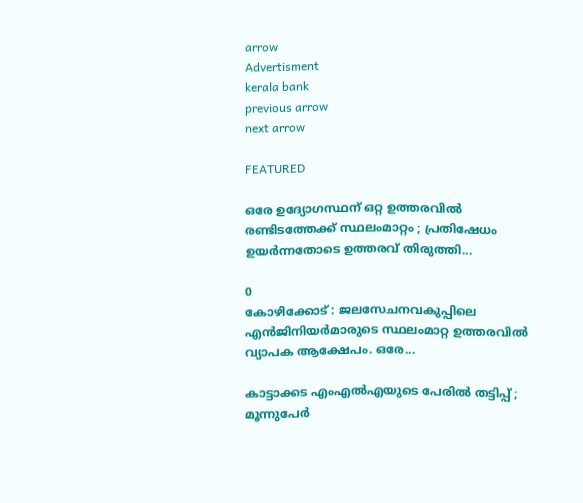arrow
Advertisment
kerala bank
previous arrow
next arrow

FEATURED

ഒരേ ഉദ്യോഗസ്ഥന് ഒറ്റ ഉത്തരവിൽ രണ്ടിടത്തേക്ക് സ്ഥലംമാറ്റം ; പ്രതിഷേധം ഉയർന്നതോടെ ഉത്തരവ് തിരുത്തി...

0
കോഴിക്കോട് : ജലസേചനവകുപ്പിലെ എൻജിനിയർമാരുടെ സ്ഥലംമാറ്റ ഉത്തരവിൽ വ്യാപക ആക്ഷേപം. ഒരേ...

കാട്ടാക്കട എംഎൽഎയുടെ പേരിൽ തട്ടിപ്പ് ; മൂന്നുപേർ‌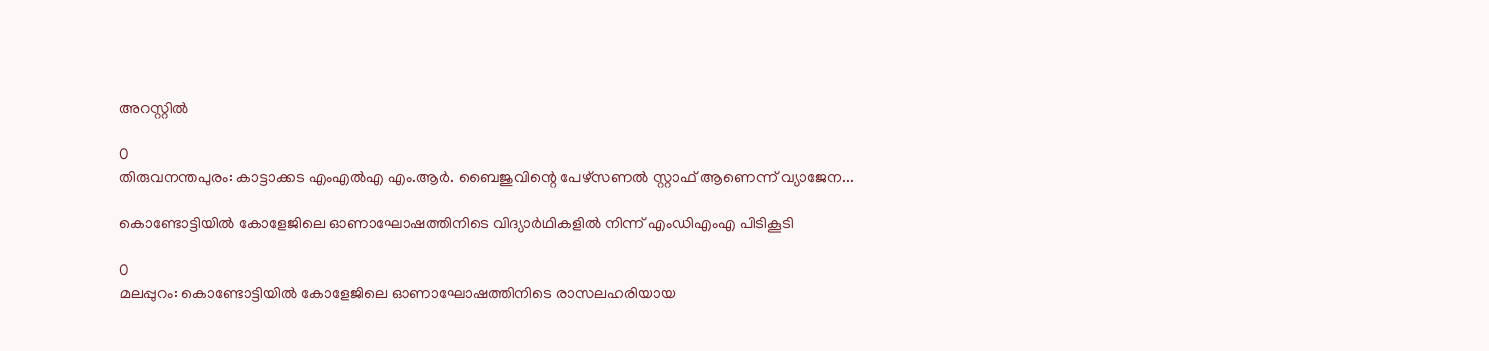അറസ്റ്റിൽ

0
തിരുവനന്തപുരം: കാട്ടാക്കട എംഎൽഎ എം.ആർ. ബൈജുവിന്റെ പേഴ്സണൽ സ്റ്റാഫ് ആണെന്ന് വ്യാജേന...

കൊണ്ടോട്ടിയിൽ കോളേജിലെ ഓണാഘോഷത്തിനിടെ വിദ്യാർഥികളിൽ നിന്ന് എംഡിഎംഎ പിടികൂടി

0
മലപ്പുറം: കൊണ്ടോട്ടിയിൽ കോളേജിലെ ഓണാഘോഷത്തിനിടെ രാസലഹരിയായ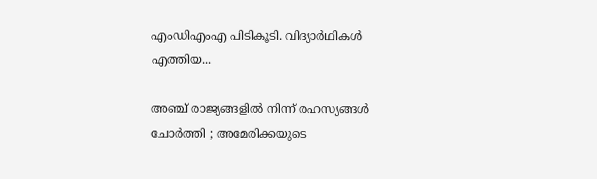എംഡിഎംഎ പിടികൂടി. വിദ്യാർഥികൾ എത്തിയ...

അഞ്ച് രാജ്യങ്ങളിൽ നിന്ന് രഹസ്യങ്ങൾ ചോർത്തി ; അമേരിക്കയുടെ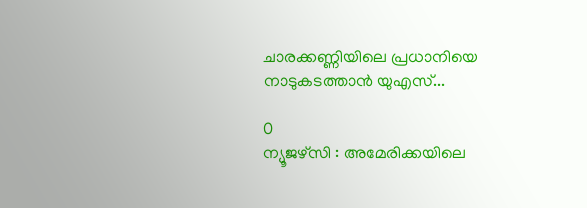ചാരക്കണ്ണിയിലെ പ്രധാനിയെ നാടുകടത്താൻ യുഎസ്...

0
ന്യൂജഴ്സി : അമേരിക്കയിലെ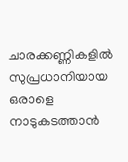ചാരക്കണ്ണികളിൽ സുപ്രധാനിയായ ഒരാളെ നാടുകടത്താൻ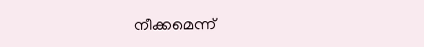നീക്കമെന്ന്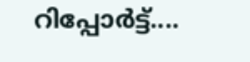റിപ്പോർട്ട്....